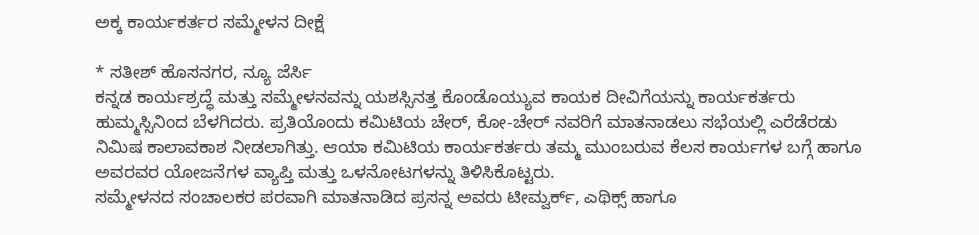ಅಕ್ಕ ಕಾರ್ಯಕರ್ತರ ಸಮ್ಮೇಳನ ದೀಕ್ಷೆ

* ಸತೀಶ್ ಹೊಸನಗರ, ನ್ಯೂ ಜೆರ್ಸಿ
ಕನ್ನಡ ಕಾರ್ಯಶ್ರದ್ಧೆ ಮತ್ತು ಸಮ್ಮೇಳನವನ್ನು ಯಶಸ್ಸಿನತ್ತ ಕೊಂಡೊಯ್ಯುವ ಕಾಯಕ ದೀವಿಗೆಯನ್ನು ಕಾರ್ಯಕರ್ತರು ಹುಮ್ಮಸ್ಸಿನಿಂದ ಬೆಳಗಿದರು. ಪ್ರತಿಯೊಂದು ಕಮಿಟಿಯ ಚೇರ್, ಕೋ-ಚೇರ್ ನವರಿಗೆ ಮಾತನಾಡಲು ಸಭೆಯಲ್ಲಿ ಎರೆಡೆರಡು ನಿಮಿಷ ಕಾಲಾವಕಾಶ ನೀಡಲಾಗಿತ್ತು. ಆಯಾ ಕಮಿಟಿಯ ಕಾರ್ಯಕರ್ತರು ತಮ್ಮ ಮುಂಬರುವ ಕೆಲಸ ಕಾರ್ಯಗಳ ಬಗ್ಗೆ ಹಾಗೂ ಅವರವರ ಯೋಜನೆಗಳ ವ್ಯಾಪ್ತಿ ಮತ್ತು ಒಳನೋಟಗಳನ್ನು ತಿಳಿಸಿಕೊಟ್ಟರು.
ಸಮ್ಮೇಳನದ ಸಂಚಾಲಕರ ಪರವಾಗಿ ಮಾತನಾಡಿದ ಪ್ರಸನ್ನ ಅವರು ಟೀಮ್ವರ್ಕ್, ಎಥಿಕ್ಸ್ ಹಾಗೂ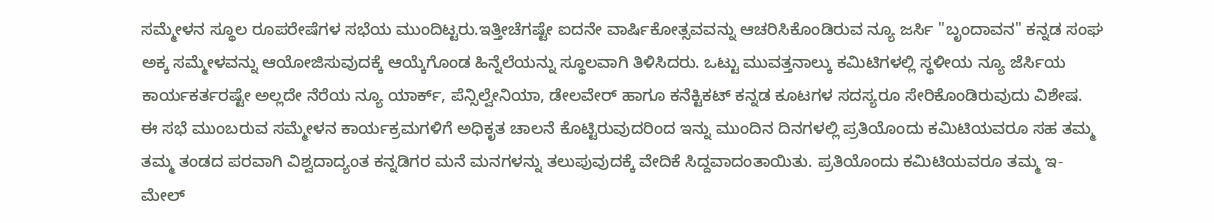ಸಮ್ಮೇಳನ ಸ್ಥೂಲ ರೂಪರೇಷೆಗಳ ಸಭೆಯ ಮುಂದಿಟ್ಟರು.ಇತ್ತೀಚೆಗಷ್ಟೇ ಐದನೇ ವಾರ್ಷಿಕೋತ್ಸವವನ್ನು ಆಚರಿಸಿಕೊಂಡಿರುವ ನ್ಯೂ ಜರ್ಸಿ "ಬೃಂದಾವನ" ಕನ್ನಡ ಸಂಘ ಅಕ್ಕ ಸಮ್ಮೇಳವನ್ನು ಆಯೋಜಿಸುವುದಕ್ಕೆ ಆಯ್ಕೆಗೊಂಡ ಹಿನ್ನೆಲೆಯನ್ನು ಸ್ಥೂಲವಾಗಿ ತಿಳಿಸಿದರು. ಒಟ್ಟು ಮುವತ್ತನಾಲ್ಕು ಕಮಿಟಿಗಳಲ್ಲಿ ಸ್ಥಳೀಯ ನ್ಯೂ ಜೆರ್ಸಿಯ ಕಾರ್ಯಕರ್ತರಷ್ಟೇ ಅಲ್ಲದೇ ನೆರೆಯ ನ್ಯೂ ಯಾರ್ಕ್, ಪೆನ್ಸಿಲ್ವೇನಿಯಾ, ಡೇಲವೇರ್ ಹಾಗೂ ಕನೆಕ್ಟಿಕಟ್ ಕನ್ನಡ ಕೂಟಗಳ ಸದಸ್ಯರೂ ಸೇರಿಕೊಂಡಿರುವುದು ವಿಶೇಷ.
ಈ ಸಭೆ ಮುಂಬರುವ ಸಮ್ಮೇಳನ ಕಾರ್ಯಕ್ರಮಗಳಿಗೆ ಅಧಿಕೃತ ಚಾಲನೆ ಕೊಟ್ಟಿರುವುದರಿಂದ ಇನ್ನು ಮುಂದಿನ ದಿನಗಳಲ್ಲಿ ಪ್ರತಿಯೊಂದು ಕಮಿಟಿಯವರೂ ಸಹ ತಮ್ಮ ತಮ್ಮ ತಂಡದ ಪರವಾಗಿ ವಿಶ್ವದಾದ್ಯಂತ ಕನ್ನಡಿಗರ ಮನೆ ಮನಗಳನ್ನು ತಲುಪುವುದಕ್ಕೆ ವೇದಿಕೆ ಸಿದ್ದವಾದಂತಾಯಿತು. ಪ್ರತಿಯೊಂದು ಕಮಿಟಿಯವರೂ ತಮ್ಮ ಇ-ಮೇಲ್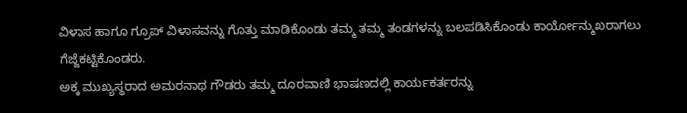ವಿಳಾಸ ಹಾಗೂ ಗ್ರೂಪ್ ವಿಳಾಸವನ್ನು ಗೊತ್ತು ಮಾಡಿಕೊಂಡು ತಮ್ಮ ತಮ್ಮ ತಂಡಗಳನ್ನು ಬಲಪಡಿಸಿಕೊಂಡು ಕಾರ್ಯೋನ್ಮುಖರಾಗಲು ಗೆಜ್ಜೆಕಟ್ಟಿಕೊಂಡರು.
ಅಕ್ಕ ಮುಖ್ಯಸ್ಥರಾದ ಅಮರನಾಥ ಗೌಡರು ತಮ್ಮ ದೂರವಾಣಿ ಭಾಷಣದಲ್ಲಿ ಕಾರ್ಯಕರ್ತರನ್ನು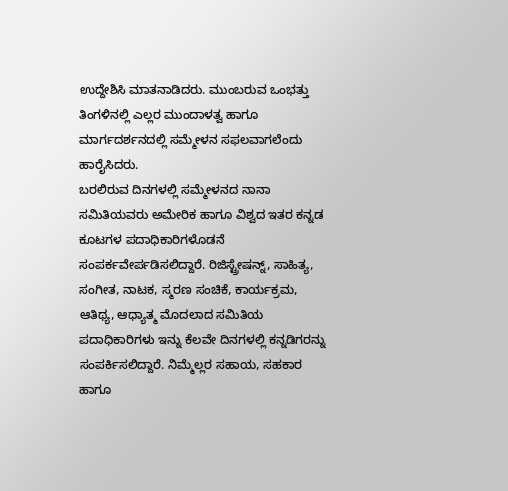ಉದ್ದೇಶಿಸಿ ಮಾತನಾಡಿದರು. ಮುಂಬರುವ ಒಂಭತ್ತು ತಿಂಗಳಿನಲ್ಲಿ ಎಲ್ಲರ ಮುಂದಾಳತ್ವ ಹಾಗೂ ಮಾರ್ಗದರ್ಶನದಲ್ಲಿ ಸಮ್ಮೇಳನ ಸಫಲವಾಗಲೆಂದು ಹಾರೈಸಿದರು.
ಬರಲಿರುವ ದಿನಗಳಲ್ಲಿ ಸಮ್ಮೇಳನದ ನಾನಾ ಸಮಿತಿಯವರು ಅಮೇರಿಕ ಹಾಗೂ ವಿಶ್ವದ ಇತರ ಕನ್ನಡ ಕೂಟಗಳ ಪದಾಧಿಕಾರಿಗಳೊಡನೆ ಸಂಪರ್ಕವೇರ್ಪಡಿಸಲಿದ್ದಾರೆ. ರಿಜಿಸ್ಟ್ರೇಷನ್ನ್, ಸಾಹಿತ್ಯ, ಸಂಗೀತ, ನಾಟಕ, ಸ್ಮರಣ ಸಂಚಿಕೆ, ಕಾರ್ಯಕ್ರಮ, ಆತಿಥ್ಯ, ಆಧ್ಯಾತ್ಮ ಮೊದಲಾದ ಸಮಿತಿಯ ಪದಾಧಿಕಾರಿಗಳು ಇನ್ನು ಕೆಲವೇ ದಿನಗಳಲ್ಲಿ ಕನ್ನಡಿಗರನ್ನು ಸಂಪರ್ಕಿಸಲಿದ್ದಾರೆ. ನಿಮ್ಮೆಲ್ಲರ ಸಹಾಯ, ಸಹಕಾರ ಹಾಗೂ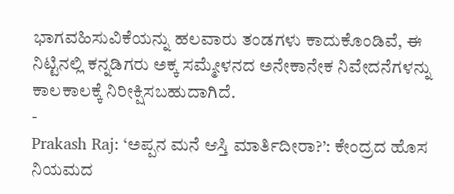ಭಾಗವಹಿಸುವಿಕೆಯನ್ನು ಹಲವಾರು ತಂಡಗಳು ಕಾದುಕೊಂಡಿವೆ, ಈ ನಿಟ್ಟಿನಲ್ಲಿ ಕನ್ನಡಿಗರು ಅಕ್ಕ ಸಮ್ಮೇಳನದ ಅನೇಕಾನೇಕ ನಿವೇದನೆಗಳನ್ನು ಕಾಲಕಾಲಕ್ಕೆ ನಿರೀಕ್ಷಿಸಬಹುದಾಗಿದೆ.
-
Prakash Raj: ‘ಅಪ್ಪನ ಮನೆ ಆಸ್ತಿ ಮಾರ್ತಿದೀರಾ?’: ಕೇಂದ್ರದ ಹೊಸ ನಿಯಮದ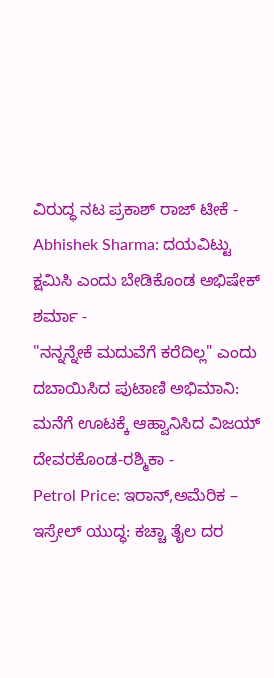ವಿರುದ್ಧ ನಟ ಪ್ರಕಾಶ್ ರಾಜ್ ಟೀಕೆ -
Abhishek Sharma: ದಯವಿಟ್ಟು ಕ್ಷಮಿಸಿ ಎಂದು ಬೇಡಿಕೊಂಡ ಅಭಿಷೇಕ್ ಶರ್ಮಾ -
"ನನ್ನನ್ನೇಕೆ ಮದುವೆಗೆ ಕರೆದಿಲ್ಲ" ಎಂದು ದಬಾಯಿಸಿದ ಪುಟಾಣಿ ಅಭಿಮಾನಿ: ಮನೆಗೆ ಊಟಕ್ಕೆ ಆಹ್ವಾನಿಸಿದ ವಿಜಯ್ ದೇವರಕೊಂಡ-ರಶ್ಮಿಕಾ -
Petrol Price: ಇರಾನ್,ಅಮೆರಿಕ – ಇಸ್ರೇಲ್ ಯುದ್ಧ: ಕಚ್ಚಾ ತೈಲ ದರ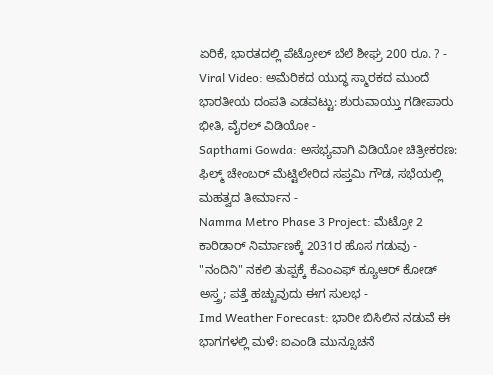ಏರಿಕೆ, ಭಾರತದಲ್ಲಿ ಪೆಟ್ರೋಲ್ ಬೆಲೆ ಶೀಘ್ರ 200 ರೂ. ? -
Viral Video: ಅಮೆರಿಕದ ಯುದ್ಧ ಸ್ಮಾರಕದ ಮುಂದೆ ಭಾರತೀಯ ದಂಪತಿ ಎಡವಟ್ಟು: ಶುರುವಾಯ್ತು ಗಡೀಪಾರು ಭೀತಿ, ವೈರಲ್ ವಿಡಿಯೋ -
Sapthami Gowda: ಅಸಭ್ಯವಾಗಿ ವಿಡಿಯೋ ಚಿತ್ರೀಕರಣ: ಫಿಲ್ಮ್ ಚೇಂಬರ್ ಮೆಟ್ಟಿಲೇರಿದ ಸಪ್ತಮಿ ಗೌಡ, ಸಭೆಯಲ್ಲಿ ಮಹತ್ವದ ತೀರ್ಮಾನ -
Namma Metro Phase 3 Project: ಮೆಟ್ರೋ 2 ಕಾರಿಡಾರ್ ನಿರ್ಮಾಣಕ್ಕೆ 2031ರ ಹೊಸ ಗಡುವು -
"ನಂದಿನಿ" ನಕಲಿ ತುಪ್ಪಕ್ಕೆ ಕೆಎಂಎಫ್ ಕ್ಯೂಆರ್ ಕೋಡ್ ಅಸ್ತ್ರ; ಪತ್ತೆ ಹಚ್ಚುವುದು ಈಗ ಸುಲಭ -
Imd Weather Forecast: ಭಾರೀ ಬಿಸಿಲಿನ ನಡುವೆ ಈ ಭಾಗಗಳಲ್ಲಿ ಮಳೆ: ಐಎಂಡಿ ಮುನ್ಸೂಚನೆ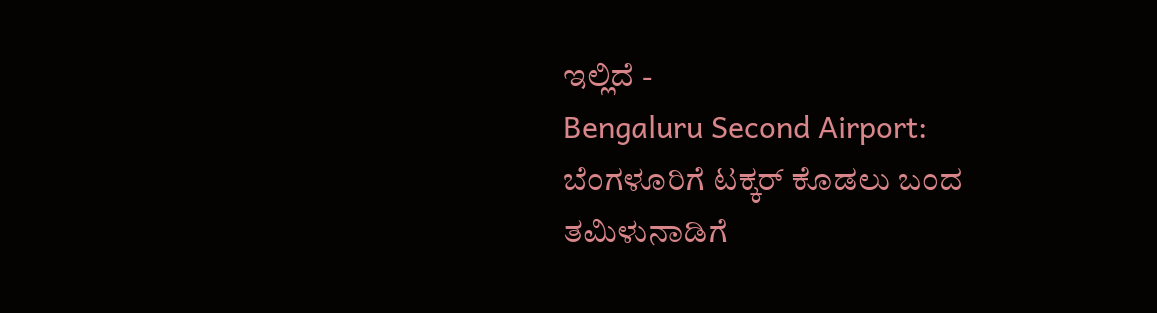ಇಲ್ಲಿದೆ -
Bengaluru Second Airport: ಬೆಂಗಳೂರಿಗೆ ಟಕ್ಕರ್ ಕೊಡಲು ಬಂದ ತಮಿಳುನಾಡಿಗೆ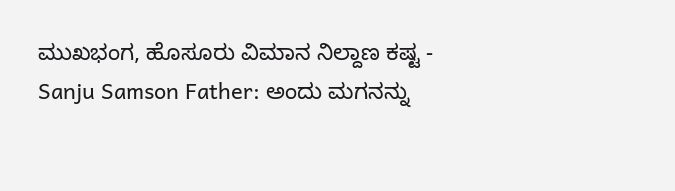ಮುಖಭಂಗ, ಹೊಸೂರು ವಿಮಾನ ನಿಲ್ದಾಣ ಕಷ್ಟ -
Sanju Samson Father: ಅಂದು ಮಗನನ್ನು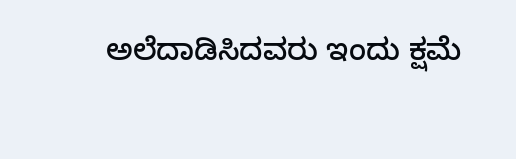ಅಲೆದಾಡಿಸಿದವರು ಇಂದು ಕ್ಷಮೆ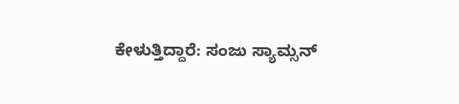ಕೇಳುತ್ತಿದ್ದಾರೆ: ಸಂಜು ಸ್ಯಾಮ್ಸನ್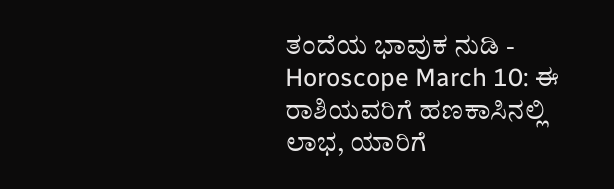ತಂದೆಯ ಭಾವುಕ ನುಡಿ -
Horoscope March 10: ಈ ರಾಶಿಯವರಿಗೆ ಹಣಕಾಸಿನಲ್ಲಿ ಲಾಭ, ಯಾರಿಗೆ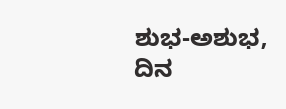ಶುಭ-ಅಶುಭ, ದಿನ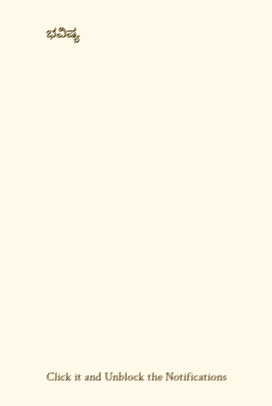ಭವಿಷ್ಯ












Click it and Unblock the Notifications